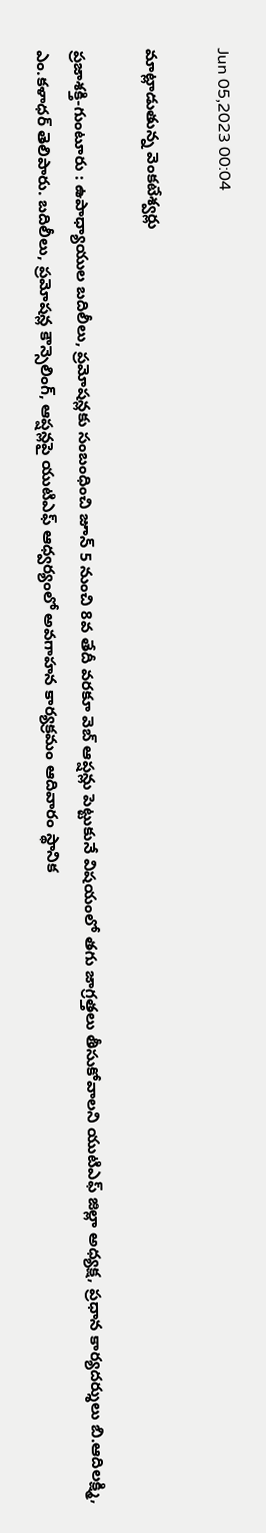Jun 05,2023 00:04

మాట్లాడుతున్న వెంకటేశ్వర్లు

ప్రజాశక్తి-గుంటూరు : ఉపాధ్యాయుల బదిలీలు, ప్రమోషన్లకు సంబంధించి జూన్‌ 5 నుంచి 8వ తేదీ వరకూ వెబ్‌ ఆప్షన్లు పెట్టుకునే విషయంలో తగు జాగ్రత్తలు తీసుకోవాలని యుటిఎఫ్‌ జిల్లా అధ్యక్ష, ప్రధాన కార్యదర్శులు బి.ఆదిలక్ష్మి, ఎం.కళాధర్‌ తెలిపారు. బదిలీలు, ప్రమోషన్ల కౌన్సెలింగ్‌, ఆప్షన్లపై యుటిఎఫ్‌ ఆధ్వర్యంలో అవగాహన కార్యక్రమం ఆదివారం స్థానిక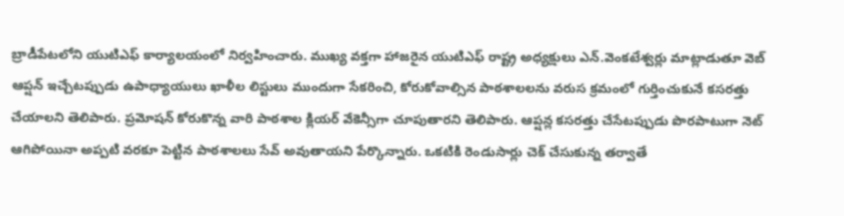బ్రాడీపేటలోని యుటిఎఫ్‌ కార్యాలయంలో నిర్వహించారు. ముఖ్య వక్తగా హాజరైన యుటిఎఫ్‌ రాష్ట్ర అధ్యక్షులు ఎన్‌.వెంకటేశ్వర్లు మాట్లాడుతూ వెబ్‌ ఆప్షన్‌ ఇచ్చేటప్పుడు ఉపాధ్యాయులు ఖాళీల లిస్టులు ముందుగా సేకరించి, కోరుకోవాల్సిన పాఠశాలలను వరుస క్రమంలో గుర్తించుకునే కసరత్తు చేయాలని తెలిపారు. ప్రమోషన్‌ కోరుకొన్న వారి పాఠశాల క్లియర్‌ వేకెన్సీగా చూపుతారని తెలిపారు. ఆప్షన్ల కసరత్తు చేసేటప్పుడు పొరపాటుగా నెట్‌ ఆగిపోయినా అప్పటి వరకూ పెట్టిన పాఠశాలలు సేవ్‌ అవుతాయని పేర్కొన్నారు. ఒకటికి రెండుసార్లు చెక్‌ చేసుకున్న తర్వాతే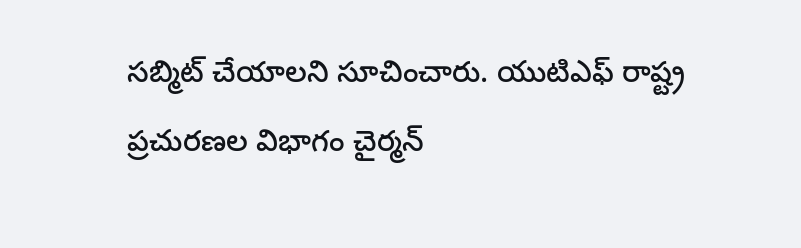సబ్మిట్‌ చేయాలని సూచించారు. యుటిఎఫ్‌ రాష్ట్ర ప్రచురణల విభాగం చైర్మన్‌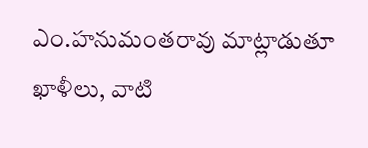ఎం.హనుమంతరావు మాట్లాడుతూ ఖాళీలు, వాటి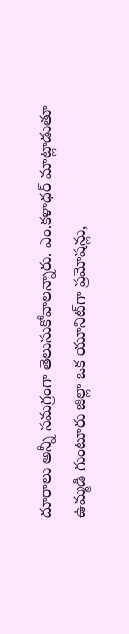దూరాలు అన్నీ సమగ్రంగా తెలుసుకోవాలన్నారు. ఎం.కళాధర్‌ మాట్లాడుతూ ఉమ్మడి గుంటూరు జిల్లా ఒక యూనిట్‌గా ప్రమోషన్లు,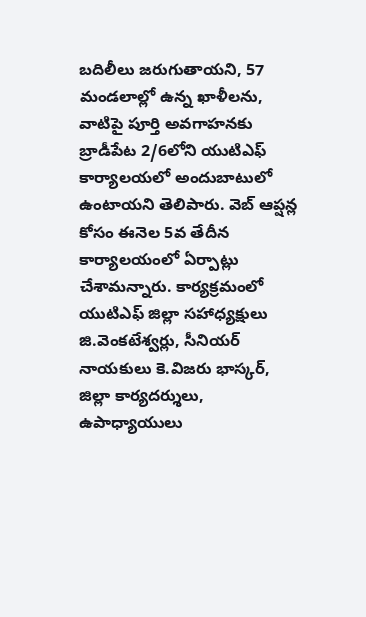బదిలీలు జరుగుతాయని, 57 మండలాల్లో ఉన్న ఖాళీలను, వాటిపై పూర్తి అవగాహనకు బ్రాడీపేట 2/6లోని యుటిఎఫ్‌ కార్యాలయలో అందుబాటులో ఉంటాయని తెలిపారు. వెబ్‌ ఆప్షన్ల కోసం ఈనెల 5వ తేదీన కార్యాలయంలో ఏర్పాట్లు చేశామన్నారు. కార్యక్రమంలో యుటిఎఫ్‌ జిల్లా సహాధ్యక్షులు జి.వెంకటేశ్వర్లు, సీనియర్‌ నాయకులు కె.విజరు భాస్కర్‌, జిల్లా కార్యదర్శులు, ఉపాధ్యాయులు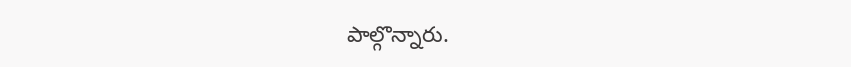పాల్గొన్నారు.